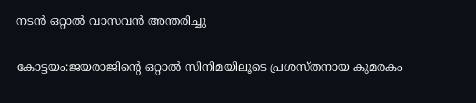നടൻ ഒറ്റാല്‍ വാസവന്‍ അന്തരിച്ചു

കോട്ടയം:ജയരാജിന്‍റെ ഒറ്റാല്‍ സിനിമയിലൂടെ പ്രശസ്തനായ കുമരകം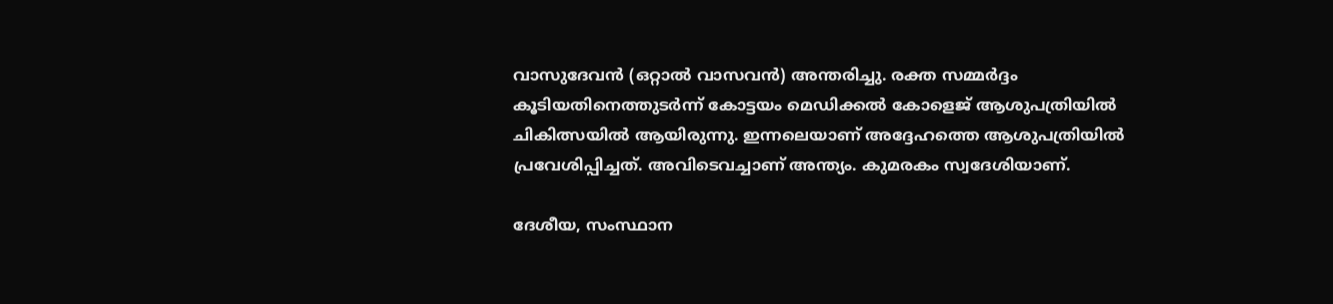വാസുദേവന്‍ (ഒറ്റാല്‍ വാസവന്‍) അന്തരിച്ചു. രക്ത സമ്മര്‍ദ്ദം കൂടിയതിനെത്തുടര്‍ന്ന് കോട്ടയം മെഡിക്കല്‍ കോളെജ് ആശുപത്രിയില്‍ ചികിത്സയില്‍ ആയിരുന്നു. ഇന്നലെയാണ് അദ്ദേഹത്തെ ആശുപത്രിയില്‍ പ്രവേശിപ്പിച്ചത്. അവിടെവച്ചാണ് അന്ത്യം. കുമരകം സ്വദേശിയാണ്.

ദേശീയ, സംസ്ഥാന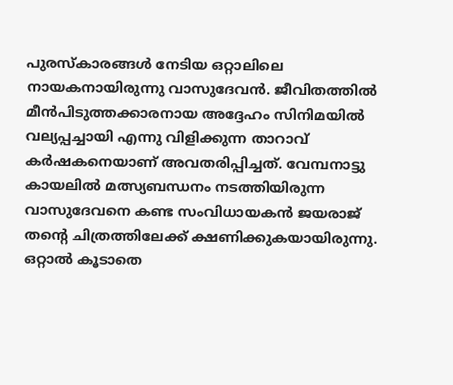പുരസ്കാരങ്ങള്‍ നേടിയ ഒറ്റാലിലെ നായകനായിരുന്നു വാസുദേവന്‍. ജീവിതത്തിൽ മീൻപിടുത്തക്കാരനായ അദ്ദേഹം സിനിമയിൽ വല്യപ്പച്ചായി എന്നു വിളിക്കുന്ന താറാവ് കര്‍ഷകനെയാണ് അവതരിപ്പിച്ചത്. വേമ്പനാട്ടു കായലില്‍ മത്സ്യബന്ധനം നടത്തിയിരുന്ന വാസുദേവനെ കണ്ട സംവിധായകന്‍ ജയരാജ് തന്‍റെ ചിത്രത്തിലേക്ക് ക്ഷണിക്കുകയായിരുന്നു. ഒറ്റാല്‍ കൂടാതെ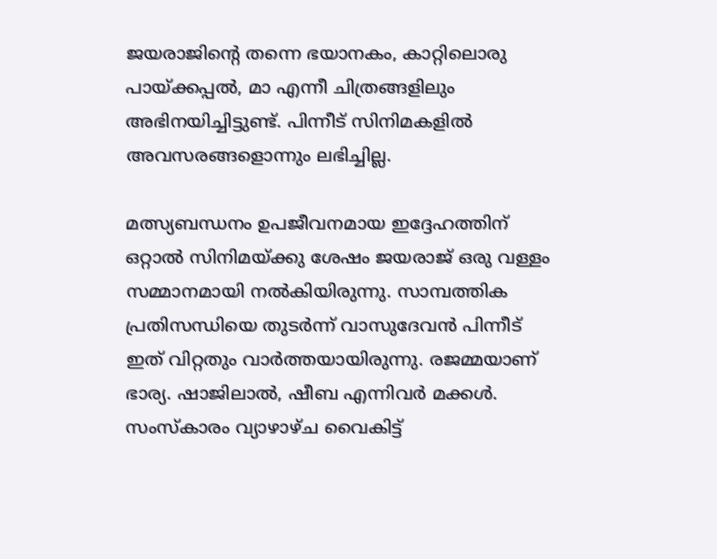ജയരാജിന്‍റെ തന്നെ ഭയാനകം, കാറ്റിലൊരു പായ്ക്കപ്പല്‍, മാ എന്നീ ചിത്രങ്ങളിലും അഭിനയിച്ചിട്ടുണ്ട്. പിന്നീട് സിനിമകളില്‍ അവസരങ്ങളൊന്നും ലഭിച്ചില്ല.

മത്സ്യബന്ധനം ഉപജീവനമായ ഇദ്ദേഹത്തിന് ഒറ്റാല്‍ സിനിമയ്ക്കു ശേഷം ജയരാജ് ഒരു വള്ളം സമ്മാനമായി നല്‍കിയിരുന്നു. സാമ്പത്തിക പ്രതിസന്ധിയെ തുടര്‍ന്ന് വാസുദേവന്‍ പിന്നീട് ഇത് വിറ്റതും വാര്‍ത്തയായിരുന്നു. രജമ്മയാണ് ഭാര്യ. ഷാജിലാല്‍, ഷീബ എന്നിവര്‍ മക്കള്‍. സംസ്കാരം വ്യാഴാഴ്ച വൈകിട്ട്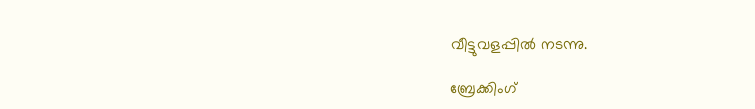വീട്ടുവളപ്പില്‍ നടന്നു.

ബ്രേക്കിംഗ്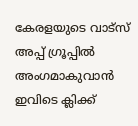കേരളയുടെ വാട്സ് അപ്പ് ഗ്രൂപ്പിൽ അംഗമാകുവാൻ ഇവിടെ ക്ലിക്ക്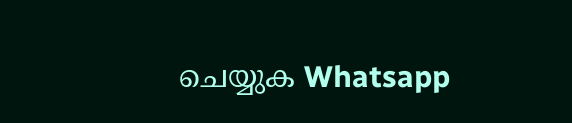ചെയ്യുക Whatsapp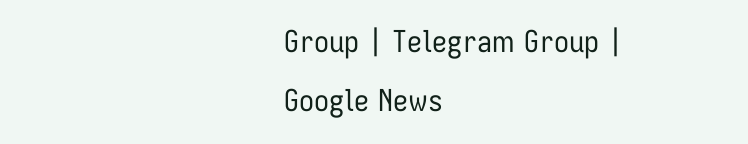Group | Telegram Group | Google News